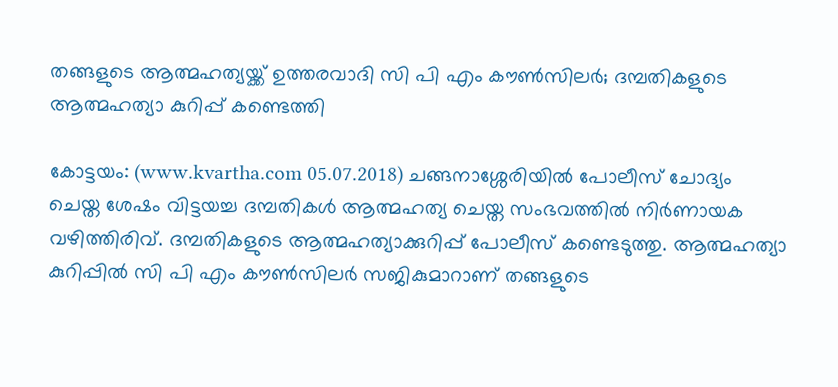തങ്ങളുടെ ആത്മഹത്യയ്ക്ക് ഉത്തരവാദി സി പി എം കൗണ്‍സിലര്‍; ദമ്പതികളുടെ ആത്മഹത്യാ കുറിപ്പ് കണ്ടെത്തി

കോട്ടയം: (www.kvartha.com 05.07.2018) ചങ്ങനാശ്ശേരിയില്‍ പോലീസ് ചോദ്യം ചെയ്ത ശേഷം വിട്ടയച്ച ദമ്പതികള്‍ ആത്മഹത്യ ചെയ്ത സംഭവത്തില്‍ നിര്‍ണായക വഴിത്തിരിവ്. ദമ്പതികളുടെ ആത്മഹത്യാക്കുറിപ്പ് പോലീസ് കണ്ടെടുത്തു. ആത്മഹത്യാ കുറിപ്പില്‍ സി പി എം കൗണ്‍സിലര്‍ സജികുമാറാണ് തങ്ങളുടെ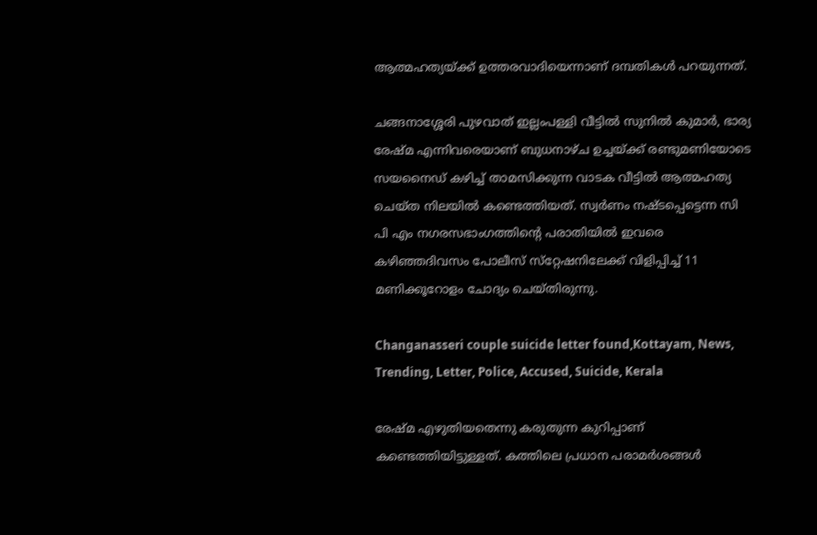ആത്മഹത്യയ്ക്ക് ഉത്തരവാദിയെന്നാണ് ദമ്പതികള്‍ പറയുന്നത്.

ചങ്ങനാശ്ശേരി പുഴവാത് ഇല്ലംപള്ളി വീട്ടില്‍ സുനില്‍ കുമാര്‍, ഭാര്യ രേഷ്മ എന്നിവരെയാണ് ബുധനാഴ്ച ഉച്ചയ്ക്ക് രണ്ടുമണിയോടെ സയനൈഡ് കഴിച്ച് താമസിക്കുന്ന വാടക വീട്ടില്‍ ആത്മഹത്യ ചെയ്ത നിലയില്‍ കണ്ടെത്തിയത്. സ്വര്‍ണം നഷ്ടപ്പെട്ടെന്ന സി പി എം നഗരസഭാംഗത്തിന്റെ പരാതിയില്‍ ഇവരെ കഴിഞ്ഞദിവസം പോലീസ് സ്‌റ്റേഷനിലേക്ക് വിളിപ്പിച്ച് 11 മണിക്കൂറോളം ചോദ്യം ചെയ്തിരുന്നു.

Changanasseri couple suicide letter found,Kottayam, News, Trending, Letter, Police, Accused, Suicide, Kerala

രേഷ്മ എഴുതിയതെന്നു കരുതുന്ന കുറിപ്പാണ് കണ്ടെത്തിയിട്ടുള്ളത്. കത്തിലെ പ്രധാന പരാമര്‍ശങ്ങള്‍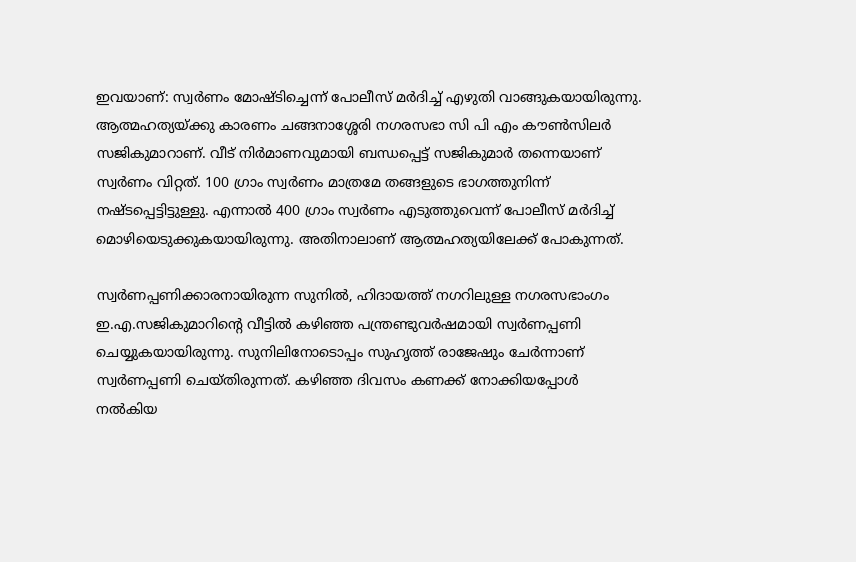ഇവയാണ്: സ്വര്‍ണം മോഷ്ടിച്ചെന്ന് പോലീസ് മര്‍ദിച്ച് എഴുതി വാങ്ങുകയായിരുന്നു. ആത്മഹത്യയ്ക്കു കാരണം ചങ്ങനാശ്ശേരി നഗരസഭാ സി പി എം കൗണ്‍സിലര്‍ സജികുമാറാണ്. വീട് നിര്‍മാണവുമായി ബന്ധപ്പെട്ട് സജികുമാര്‍ തന്നെയാണ് സ്വര്‍ണം വിറ്റത്. 100 ഗ്രാം സ്വര്‍ണം മാത്രമേ തങ്ങളുടെ ഭാഗത്തുനിന്ന് നഷ്ടപ്പെട്ടിട്ടുള്ളു. എന്നാല്‍ 400 ഗ്രാം സ്വര്‍ണം എടുത്തുവെന്ന് പോലീസ് മര്‍ദിച്ച് മൊഴിയെടുക്കുകയായിരുന്നു. അതിനാലാണ് ആത്മഹത്യയിലേക്ക് പോകുന്നത്.

സ്വര്‍ണപ്പണിക്കാരനായിരുന്ന സുനില്‍, ഹിദായത്ത് നഗറിലുള്ള നഗരസഭാംഗം ഇ.എ.സജികുമാറിന്റെ വീട്ടില്‍ കഴിഞ്ഞ പന്ത്രണ്ടുവര്‍ഷമായി സ്വര്‍ണപ്പണി ചെയ്യുകയായിരുന്നു. സുനിലിനോടൊപ്പം സുഹൃത്ത് രാജേഷും ചേര്‍ന്നാണ് സ്വര്‍ണപ്പണി ചെയ്തിരുന്നത്. കഴിഞ്ഞ ദിവസം കണക്ക് നോക്കിയപ്പോള്‍ നല്‍കിയ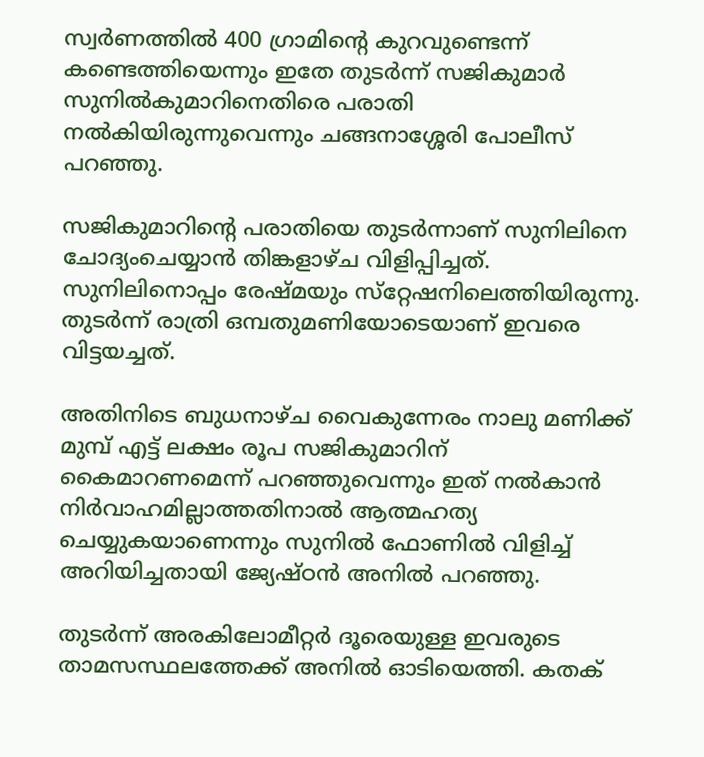സ്വര്‍ണത്തില്‍ 400 ഗ്രാമിന്റെ കുറവുണ്ടെന്ന് കണ്ടെത്തിയെന്നും ഇതേ തുടര്‍ന്ന് സജികുമാര്‍ സുനില്‍കുമാറിനെതിരെ പരാതി നല്‍കിയിരുന്നുവെന്നും ചങ്ങനാശ്ശേരി പോലീസ് പറഞ്ഞു.

സജികുമാറിന്റെ പരാതിയെ തുടര്‍ന്നാണ് സുനിലിനെ ചോദ്യംചെയ്യാന്‍ തിങ്കളാഴ്ച വിളിപ്പിച്ചത്. സുനിലിനൊപ്പം രേഷ്മയും സ്‌റ്റേഷനിലെത്തിയിരുന്നു. തുടര്‍ന്ന് രാത്രി ഒമ്പതുമണിയോടെയാണ് ഇവരെ വിട്ടയച്ചത്.

അതിനിടെ ബുധനാഴ്ച വൈകുന്നേരം നാലു മണിക്ക് മുമ്പ് എട്ട് ലക്ഷം രൂപ സജികുമാറിന് കൈമാറണമെന്ന് പറഞ്ഞുവെന്നും ഇത് നല്‍കാന്‍ നിര്‍വാഹമില്ലാത്തതിനാല്‍ ആത്മഹത്യ ചെയ്യുകയാണെന്നും സുനില്‍ ഫോണില്‍ വിളിച്ച് അറിയിച്ചതായി ജ്യേഷ്ഠന്‍ അനില്‍ പറഞ്ഞു.

തുടര്‍ന്ന് അരകിലോമീറ്റര്‍ ദൂരെയുള്ള ഇവരുടെ താമസസ്ഥലത്തേക്ക് അനില്‍ ഓടിയെത്തി. കതക്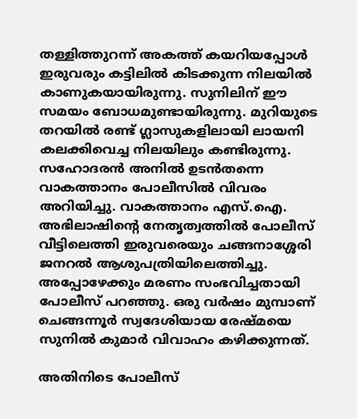തള്ളിത്തുറന്ന് അകത്ത് കയറിയപ്പോള്‍ ഇരുവരും കട്ടിലില്‍ കിടക്കുന്ന നിലയില്‍ കാണുകയായിരുന്നു. സുനിലിന് ഈ സമയം ബോധമുണ്ടായിരുന്നു. മുറിയുടെ തറയില്‍ രണ്ട് ഗ്ലാസുകളിലായി ലായനി കലക്കിവെച്ച നിലയിലും കണ്ടിരുന്നു. സഹോദരന്‍ അനില്‍ ഉടന്‍തന്നെ വാകത്താനം പോലീസില്‍ വിവരം അറിയിച്ചു. വാകത്താനം എസ്.ഐ. അഭിലാഷിന്റെ നേതൃത്വത്തില്‍ പോലീസ് വീട്ടിലെത്തി ഇരുവരെയും ചങ്ങനാശ്ശേരി ജനറല്‍ ആശുപത്രിയിലെത്തിച്ചു. അപ്പോഴേക്കും മരണം സംഭവിച്ചതായി പോലീസ് പറഞ്ഞു. ഒരു വര്‍ഷം മുമ്പാണ് ചെങ്ങന്നൂര്‍ സ്വദേശിയായ രേഷ്മയെ സുനില്‍ കുമാര്‍ വിവാഹം കഴിക്കുന്നത്.

അതിനിടെ പോലീസ്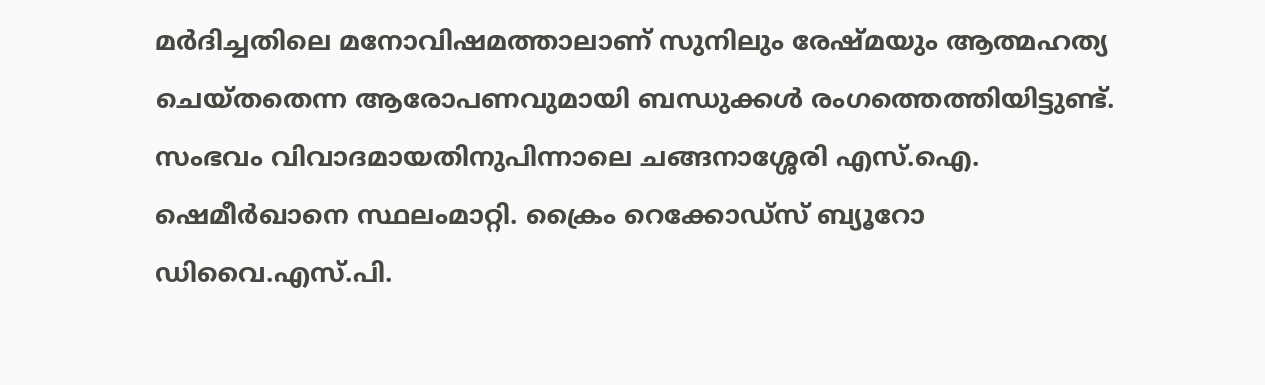മര്‍ദിച്ചതിലെ മനോവിഷമത്താലാണ് സുനിലും രേഷ്മയും ആത്മഹത്യ ചെയ്തതെന്ന ആരോപണവുമായി ബന്ധുക്കള്‍ രംഗത്തെത്തിയിട്ടുണ്ട്. സംഭവം വിവാദമായതിനുപിന്നാലെ ചങ്ങനാശ്ശേരി എസ്.ഐ. ഷെമീര്‍ഖാനെ സ്ഥലംമാറ്റി. ക്രൈം റെക്കോഡ്‌സ് ബ്യൂറോ ഡിവൈ.എസ്.പി.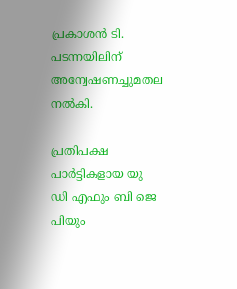പ്രകാശന്‍ ടി. പടന്നയിലിന് അന്വേഷണച്ചുമതല നല്‍കി.

പ്രതിപക്ഷ പാര്‍ട്ടികളായ യു ഡി എഫും ബി ജെ പിയും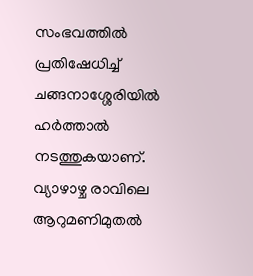സംഭവത്തില്‍ പ്രതിഷേധിച്ച് ചങ്ങനാശ്ശേരിയില്‍ ഹര്‍ത്താല്‍ നടത്തുകയാണ്. വ്യാഴാഴ്ച രാവിലെ ആറുമണിമുതല്‍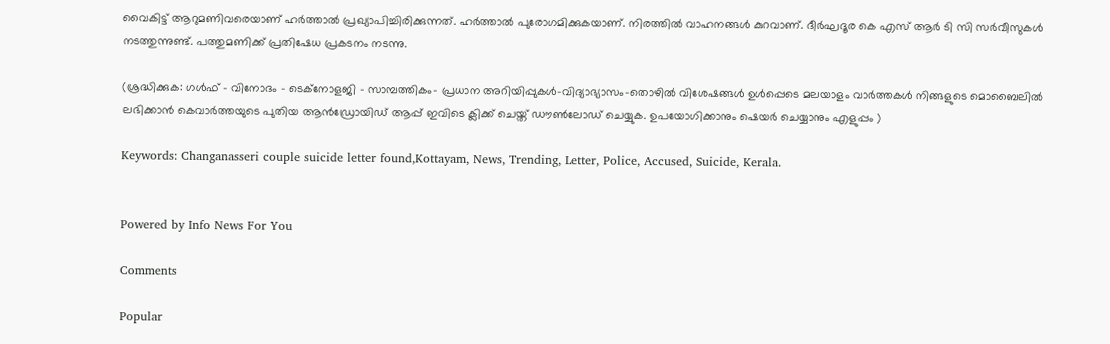വൈകിട്ട് ആറുമണിവരെയാണ് ഹര്‍ത്താല്‍ പ്രഖ്യാപിച്ചിരിക്കുന്നത്. ഹര്‍ത്താല്‍ പുരോഗമിക്കുകയാണ്. നിരത്തില്‍ വാഹനങ്ങള്‍ കുറവാണ്. ദീര്‍ഘദൂര കെ എസ് ആര്‍ ടി സി സര്‍വീസുകള്‍ നടത്തുന്നുണ്ട്. പത്തുമണിക്ക് പ്രതിഷേധ പ്രകടനം നടന്നു.

(ശ്രദ്ധിക്കുക: ഗൾഫ് - വിനോദം - ടെക്നോളജി - സാമ്പത്തികം- പ്രധാന അറിയിപ്പുകൾ-വിദ്യാഭ്യാസം-തൊഴിൽ വിശേഷങ്ങൾ ഉൾപ്പെടെ മലയാളം വാർത്തകൾ നിങ്ങളുടെ മൊബൈലിൽ ലഭിക്കാൻ കെവാർത്തയുടെ പുതിയ ആൻഡ്രോയിഡ് ആപ്പ് ഇവിടെ ക്ലിക്ക് ചെയ്ത് ഡൗൺലോഡ് ചെയ്യുക. ഉപയോഗിക്കാനും ഷെയർ ചെയ്യാനും എളുപ്പം )

Keywords: Changanasseri couple suicide letter found,Kottayam, News, Trending, Letter, Police, Accused, Suicide, Kerala.


Powered by Info News For You

Comments

Popular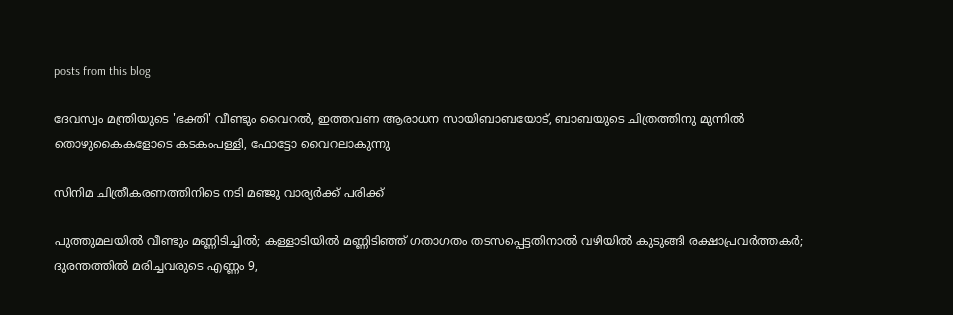posts from this blog

ദേവസ്വം മന്ത്രിയുടെ 'ഭക്തി' വീണ്ടും വൈറല്‍, ഇത്തവണ ആരാധന സായിബാബയോട്, ബാബയുടെ ചിത്രത്തിനു മുന്നില്‍ തൊഴുകൈകളോടെ കടകംപള്ളി, ഫോട്ടോ വൈറലാകുന്നു

സിനിമ ചിത്രീകരണത്തിനിടെ നടി മഞ്ജു വാര്യര്‍ക്ക് പരിക്ക്

പുത്തുമലയില്‍ വീണ്ടും മണ്ണിടിച്ചില്‍; കള്ളാടിയില്‍ മണ്ണിടിഞ്ഞ് ഗതാഗതം തടസപ്പെട്ടതിനാല്‍ വഴിയില്‍ കുടുങ്ങി രക്ഷാപ്രവര്‍ത്തകര്‍; ദുരന്തത്തില്‍ മരിച്ചവരുടെ എണ്ണം 9,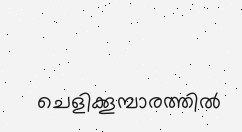ചെളിക്കൂമ്പാരത്തില്‍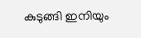കുടുങ്ങി ഇനിയും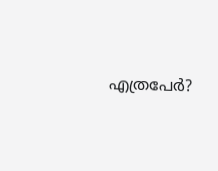എത്രപേര്‍?